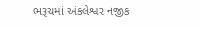ભરૂચમાં અંકલેશ્વર નજીક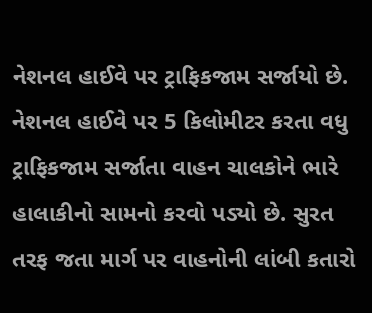નેશનલ હાઈવે પર ટ્રાફિકજામ સર્જાયો છે. નેશનલ હાઈવે પર 5 કિલોમીટર કરતા વધુ ટ્રાફિકજામ સર્જાતા વાહન ચાલકોને ભારે હાલાકીનો સામનો કરવો પડ્યો છે. સુરત તરફ જતા માર્ગ પર વાહનોની લાંબી કતારો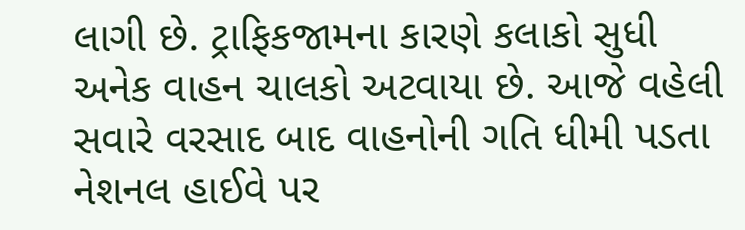લાગી છે. ટ્રાફિકજામના કારણે કલાકો સુધી અનેક વાહન ચાલકો અટવાયા છે. આજે વહેલી સવારે વરસાદ બાદ વાહનોની ગતિ ધીમી પડતા નેશનલ હાઈવે પર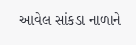આવેલ સાંકડા નાળાને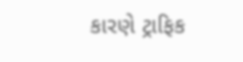કારણે ટ્રાફિક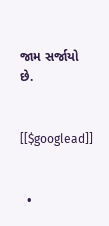જામ સર્જાયો છે.


[[$googlead]]


  •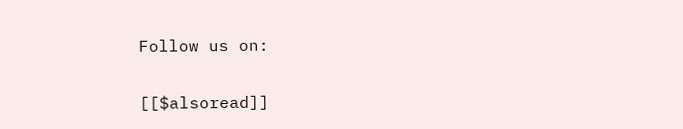Follow us on:

[[$alsoread]]